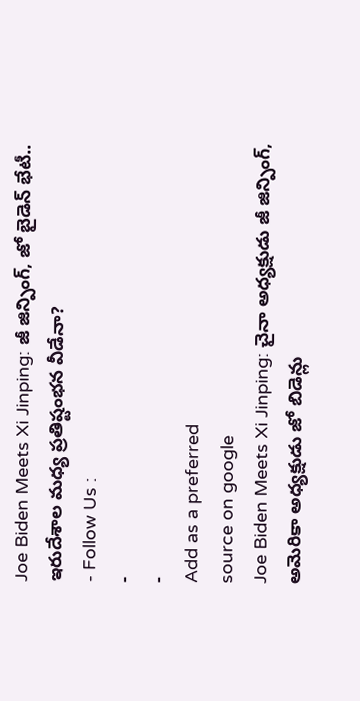Joe Biden Meets Xi Jinping: జీ జిన్పింగ్, జో బైడెన్ భేటీ.. ఇరుదేశాల మధ్య ప్రతిష్టంభన వీడేనా?
- Follow Us :
-
-
Add as a preferred
source on google
Joe Biden Meets Xi Jinping: చైనా అధ్యక్షుడు జీ జిన్పింగ్, అమెరికా అధ్యక్షుడు జో బిడెన్లు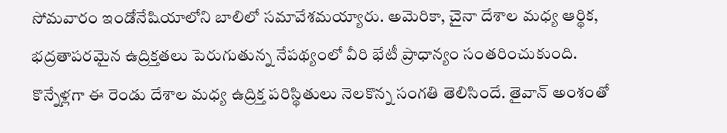సోమవారం ఇండోనేషియాలోని బాలిలో సమావేశమయ్యారు. అమెరికా, చైనా దేశాల మధ్య ఆర్థిక, భద్రతాపరమైన ఉద్రిక్తతలు పెరుగుతున్న నేపథ్యంలో వీరి భేటీ ప్రాధాన్యం సంతరించుకుంది. కొన్నేళ్లగా ఈ రెండు దేశాల మధ్య ఉద్రిక్త పరిస్థితులు నెలకొన్న సంగతి తెలిసిందే. తైవాన్ అంశంతో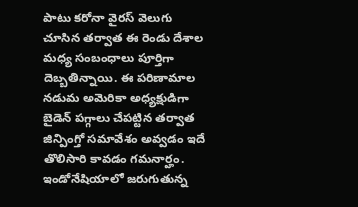పాటు కరోనా వైరస్ వెలుగు చూసిన తర్వాత ఈ రెండు దేశాల మధ్య సంబంధాలు పూర్తిగా దెబ్బతిన్నాయి. ఈ పరిణామాల నడుమ అమెరికా అధ్యక్షుడిగా బైడెన్ పగ్గాలు చేపట్టిన తర్వాత జిన్పింగ్తో సమావేశం అవ్వడం ఇదే తొలిసారి కావడం గమనార్హం. ఇండోనేషియాలో జరుగుతున్న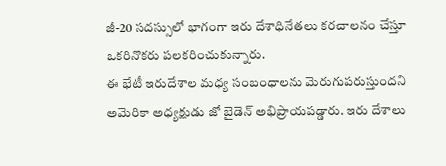జీ-20 సదస్సులో భాగంగా ఇరు దేశాధినేతలు కరచాలనం చేస్తూ ఒకరినొకరు పలకరించుకున్నారు.
ఈ భేటీ ఇరుదేశాల మధ్య సంబంధాలను మెరుగుపరుస్తుందని అమెరికా అధ్యక్షుడు జో బైడెన్ అభిప్రాయపడ్డారు. ఇరు దేశాలు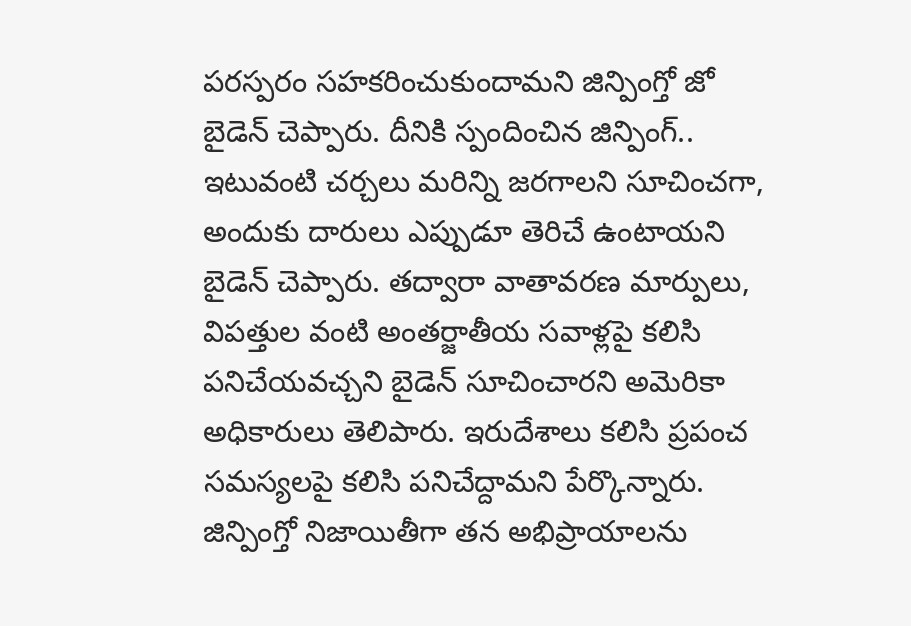పరస్పరం సహకరించుకుందామని జిన్పింగ్తో జో బైడెన్ చెప్పారు. దీనికి స్పందించిన జిన్పింగ్.. ఇటువంటి చర్చలు మరిన్ని జరగాలని సూచించగా, అందుకు దారులు ఎప్పుడూ తెరిచే ఉంటాయని బైడెన్ చెప్పారు. తద్వారా వాతావరణ మార్పులు, విపత్తుల వంటి అంతర్జాతీయ సవాళ్లపై కలిసి పనిచేయవచ్చని బైడెన్ సూచించారని అమెరికా అధికారులు తెలిపారు. ఇరుదేశాలు కలిసి ప్రపంచ సమస్యలపై కలిసి పనిచేద్దామని పేర్కొన్నారు. జిన్పింగ్తో నిజాయితీగా తన అభిప్రాయాలను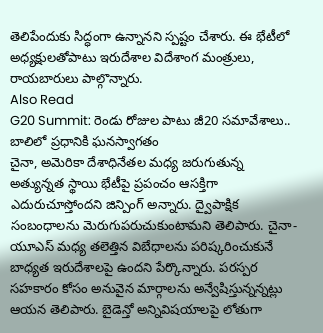తెలిపేందుకు సిద్ధంగా ఉన్నానని స్పష్టం చేశారు. ఈ భేటీలో అధ్యక్షులతోపాటు ఇరుదేశాల విదేశాంగ మంత్రులు, రాయబారులు పాల్గొన్నారు.
Also Read
G20 Summit: రెండు రోజుల పాటు జీ20 సమావేశాలు.. బాలిలో ప్రధానికి ఘనస్వాగతం
చైనా, అమెరికా దేశాధినేతల మధ్య జరుగుతున్న అత్యున్నత స్థాయి భేటీపై ప్రపంచం ఆసక్తిగా ఎదురుచూస్తోందని జిన్పింగ్ అన్నారు. ద్వైపాక్షిక సంబంధాలను మెరుగుపరుచుకుంటామని తెలిపారు. చైనా-యూఎస్ మధ్య తలెత్తిన విబేధాలను పరిష్కరించుకునే బాధ్యత ఇరుదేశాలపై ఉందని పేర్కొన్నారు. పరస్పర సహకారం కోసం అనువైన మార్గాలను అన్వేషిస్తున్నన్నట్లు ఆయన తెలిపారు. బైడెన్తో అన్నివిషయాలపై లోతుగా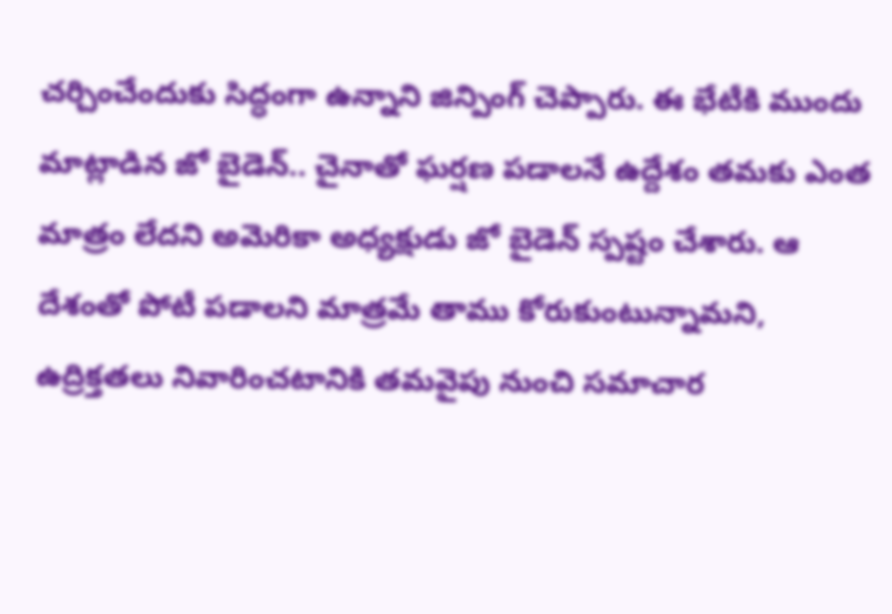చర్చించేందుకు సిద్ధంగా ఉన్నాని జిన్పింగ్ చెప్పారు. ఈ భేటీకి ముందు మాట్లాడిన జో బైడెన్.. చైనాతో ఘర్షణ పడాలనే ఉద్దేశం తమకు ఎంత మాత్రం లేదని అమెరికా అధ్యక్షుడు జో బైడెన్ స్పష్టం చేశారు. ఆ దేశంతో పోటీ పడాలని మాత్రమే తాము కోరుకుంటున్నామని, ఉద్రిక్తతలు నివారించటానికి తమవైపు నుంచి సమాచార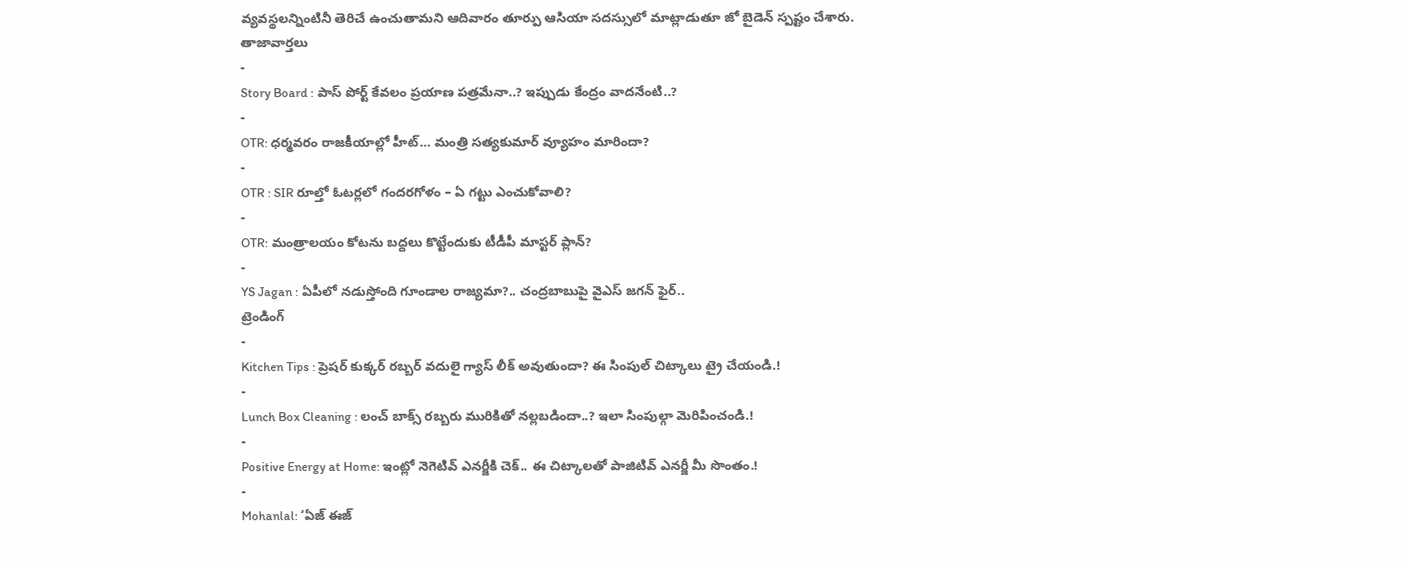వ్యవస్థలన్నింటినీ తెరిచే ఉంచుతామని ఆదివారం తూర్పు ఆసియా సదస్సులో మాట్లాడుతూ జో బైడెన్ స్పష్టం చేశారు.
తాజావార్తలు
-
Story Board : పాస్ పోర్ట్ కేవలం ప్రయాణ పత్రమేనా..? ఇప్పుడు కేంద్రం వాదనేంటి..?
-
OTR: ధర్మవరం రాజకీయాల్లో హీట్… మంత్రి సత్యకుమార్ వ్యూహం మారిందా?
-
OTR : SIR రూల్తో ఓటర్లలో గందరగోళం – ఏ గట్టు ఎంచుకోవాలి?
-
OTR: మంత్రాలయం కోటను బద్దలు కొట్టేందుకు టీడీపీ మాస్టర్ ప్లాన్?
-
YS Jagan : ఏపీలో నడుస్తోంది గూండాల రాజ్యమా?.. చంద్రబాబుపై వైఎస్ జగన్ ఫైర్..
ట్రెండింగ్
-
Kitchen Tips : ప్రెషర్ కుక్కర్ రబ్బర్ వదులై గ్యాస్ లీక్ అవుతుందా? ఈ సింపుల్ చిట్కాలు ట్రై చేయండి.!
-
Lunch Box Cleaning : లంచ్ బాక్స్ రబ్బరు మురికితో నల్లబడిందా..? ఇలా సింపుల్గా మెరిపించండి.!
-
Positive Energy at Home: ఇంట్లో నెగెటివ్ ఎనర్జీకి చెక్.. ఈ చిట్కాలతో పాజిటివ్ ఎనర్జీ మీ సొంతం.!
-
Mohanlal: ‘ఏజ్ ఈజ్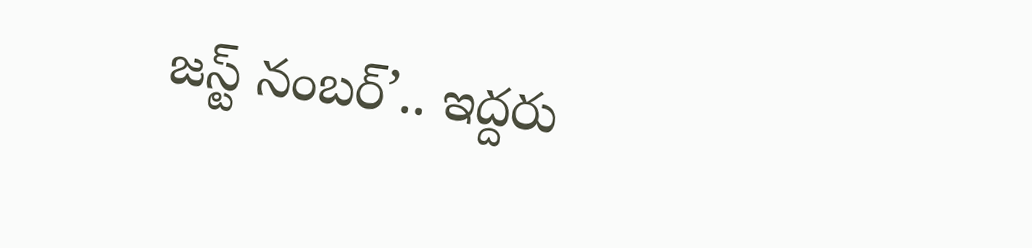జస్ట్ నంబర్’.. ఇద్దరు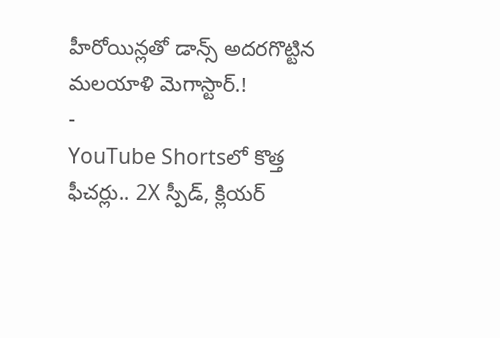హీరోయిన్లతో డాన్స్ అదరగొట్టిన మలయాళి మెగాస్టార్.!
-
YouTube Shortsలో కొత్త ఫీచర్లు.. 2X స్పీడ్, క్లియర్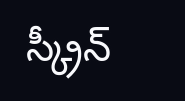స్క్రీన్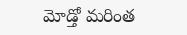మోడ్తో మరింత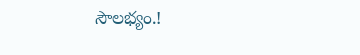సౌలభ్యం.!